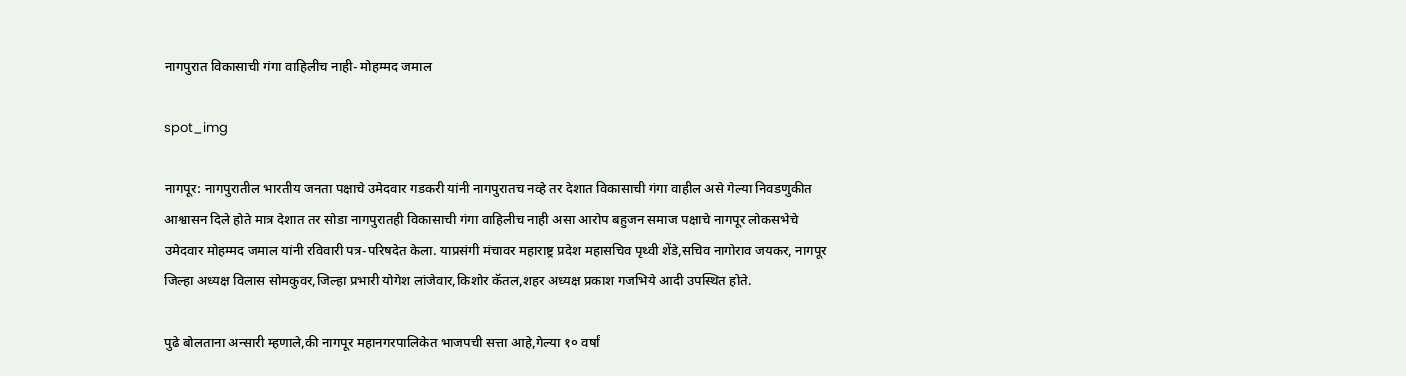नागपुरात विकासाची गंगा वाहिलीच नाही- मोहम्मद जमाल

spot_img

नागपूर: नागपुरातील भारतीय जनता पक्षाचे उमेदवार गडकरी यांनी नागपुरातच नव्हे तर देशात विकासाची गंगा वाहील असे गेल्या निवडणुकीत आश्वासन दिले होते मात्र देशात तर सोडा नागपुरातही विकासाची गंगा वाहिलीच नाही असा आरोप बहुजन समाज पक्षाचे नागपूर लोकसभेचे उमेदवार मोहम्मद जमाल यांनी रविवारी पत्र-परिषदेत केला. याप्रसंगी मंचावर महाराष्ट्र प्रदेश महासचिव पृथ्वी शेंडे,सचिव नागोराव जयकर, नागपूर जिल्हा अध्यक्ष विलास सोमकुवर,जिल्हा प्रभारी योगेश लांजेवार,किशोर कॅतल,शहर अध्यक्ष प्रकाश गजभिये आदी उपस्थित होते.

पुढे बोलताना अन्सारी म्हणाले,की नागपूर महानगरपालिकेत भाजपची सत्ता आहे,गेल्या १० वर्षां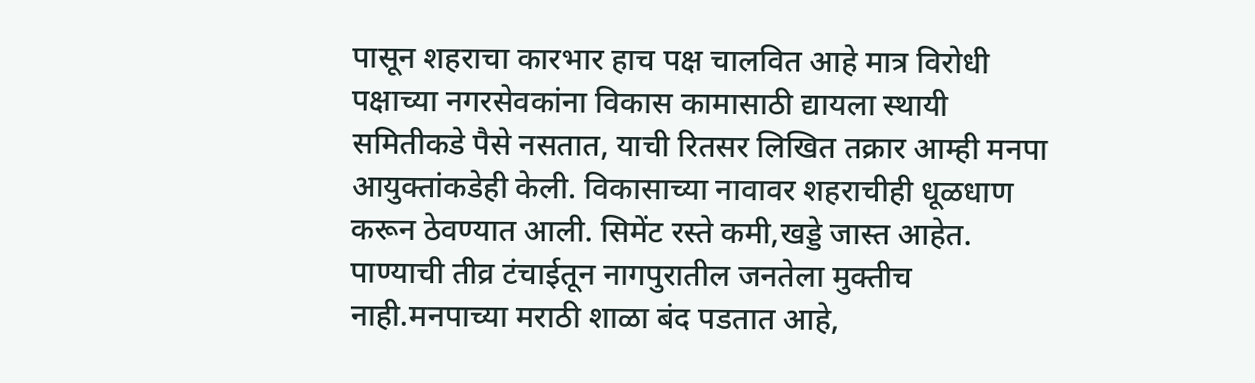पासून शहराचा कारभार हाच पक्ष चालवित आहे मात्र विरोधी पक्षाच्या नगरसेवकांना विकास कामासाठी द्यायला स्थायी समितीकडे पैसे नसतात, याची रितसर लिखित तक्रार आम्ही मनपा आयुक्तांकडेही केली. विकासाच्या नावावर शहराचीही धूळधाण करून ठेवण्यात आली. सिमेंट रस्ते कमी,खड्डे जास्त आहेत. पाण्याची तीव्र टंचाईतून नागपुरातील जनतेला मुक्तीच नाही.मनपाच्या मराठी शाळा बंद पडतात आहे,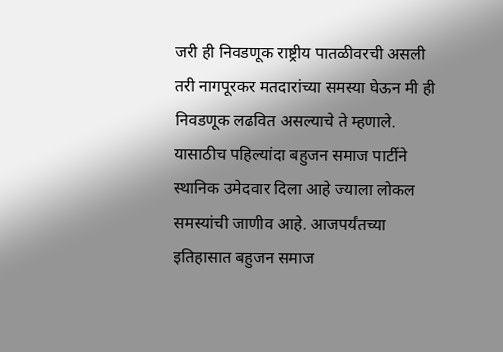जरी ही निवडणूक राष्ट्रीय पातळीवरची असली तरी नागपूरकर मतदारांच्या समस्या घेऊन मी ही निवडणूक लढवित असल्याचे ते म्हणाले. यासाठीच पहिल्यांदा बहुजन समाज पार्टीने स्थानिक उमेदवार दिला आहे ज्याला लोकल समस्यांची जाणीव आहे. आजपर्यंतच्या इतिहासात बहुजन समाज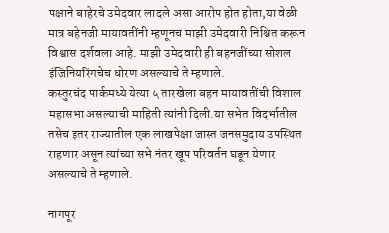पक्षाने बाहेरचे उमेदवार लादले असा आरोप होत होता,या वेळी मात्र बहेनजी मायावतींनी म्हणूनच माझी उमेदवारी निश्चित करून विश्वास दर्शवला आहे. माझी उमेदवारी ही बहनजींच्या सोशल इंजिनियरिंगचेच धोरण असल्याचे ते म्हणाले.
कस्तुरचंद पार्कमध्ये येत्या ५ तारखेला बहन मायावतींची विशाल महासभा असल्याची माहिती त्यांनी दिली.या सभेत विदर्भातील तसेच इतर राज्यातील एक लाखपेक्षा जास्त जनसमुदाय उपस्थित राहणार असून त्यांच्या सभे नंतर खूप परिवर्तन घडून येणार असल्याचे ते म्हणाले.

नागपूर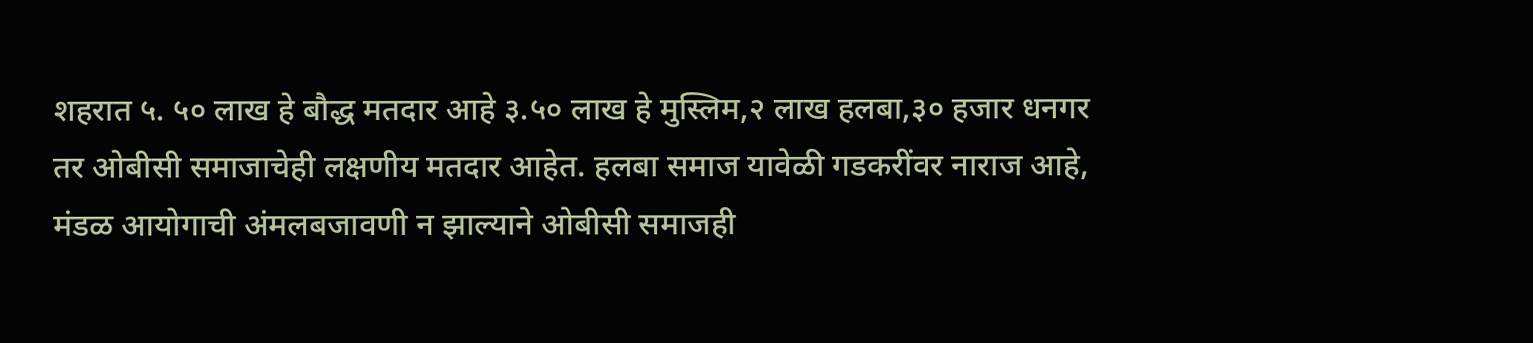शहरात ५. ५० लाख हे बौद्ध मतदार आहे ३.५० लाख हे मुस्लिम,२ लाख हलबा,३० हजार धनगर तर ओबीसी समाजाचेही लक्षणीय मतदार आहेत. हलबा समाज यावेळी गडकरींवर नाराज आहे, मंडळ आयोगाची अंमलबजावणी न झाल्याने ओबीसी समाजही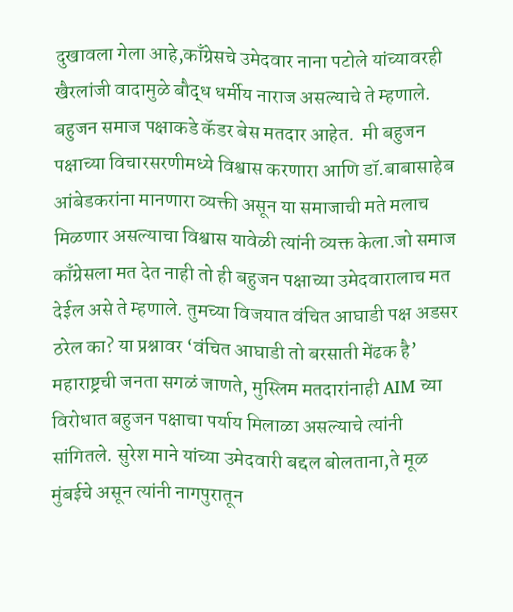दुखावला गेला आहे,काँग्रेसचे उमेदवार नाना पटोले यांच्यावरही खैरलांजी वादामुळे बौद्ध धर्मीय नाराज असल्याचे ते म्हणाले. बहुजन समाज पक्षाकडे कॅडर बेस मतदार आहेत.  मी बहुजन पक्षाच्या विचारसरणीमध्ये विश्वास करणारा आणि डॉ.बाबासाहेब आंबेडकरांना मानणारा व्यक्ती असून या समाजाची मते मलाच मिळणार असल्याचा विश्वास यावेळी त्यांनी व्यक्त केला.जो समाज काँग्रेसला मत देत नाही तो ही बहुजन पक्षाच्या उमेदवारालाच मत देईल असे ते म्हणाले. तुमच्या विजयात वंचित आघाडी पक्ष अडसर ठरेल का? या प्रश्नावर ‘वंचित आघाडी तो बरसाती मेंढक है’ महाराष्ट्रची जनता सगळं जाणते, मुस्लिम मतदारांनाही AIM च्या विरोधात बहुजन पक्षाचा पर्याय मिलाळा असल्याचे त्यांनी सांगितले. सुरेश माने यांच्या उमेदवारी बद्दल बोलताना,ते मूळ मुंबईचे असून त्यांनी नागपुरातून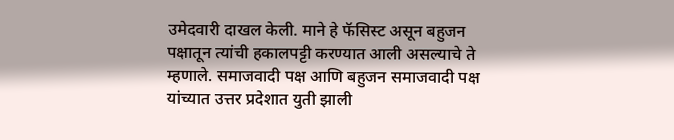उमेदवारी दाखल केली. माने हे फॅसिस्ट असून बहुजन पक्षातून त्यांची हकालपट्टी करण्यात आली असल्याचे ते म्हणाले. समाजवादी पक्ष आणि बहुजन समाजवादी पक्ष यांच्यात उत्तर प्रदेशात युती झाली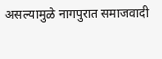असल्यामुळे नागपुरात समाजवादी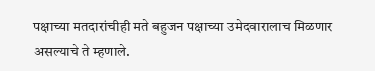पक्षाच्या मतदारांचीही मते बहुजन पक्षाच्या उमेदवारालाच मिळणार असल्याचे ते म्हणाले.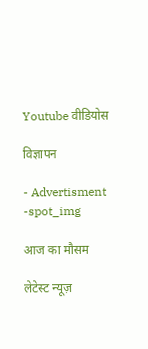Youtube वीडियोस

विज्ञापन

- Advertisment -spot_img

आज का मौसम

लेटेस्ट न्यूज़